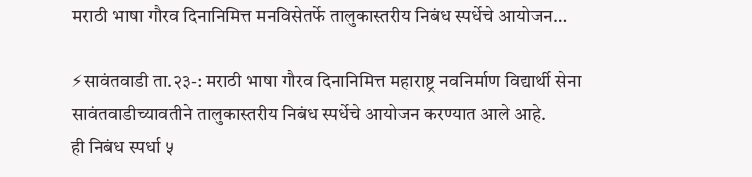मराठी भाषा गौरव दिनानिमित्त मनविसेतर्फे तालुकास्तरीय निबंध स्पर्धेचे आयोजन…

⚡सावंतवाडी ता.२३-: मराठी भाषा गौरव दिनानिमित्त महाराष्ट्र नवनिर्माण विद्यार्थी सेना सावंतवाडीच्यावतीने तालुकास्तरीय निबंध स्पर्धेचे आयोजन करण्यात आले आहे.
ही निबंध स्पर्धा ५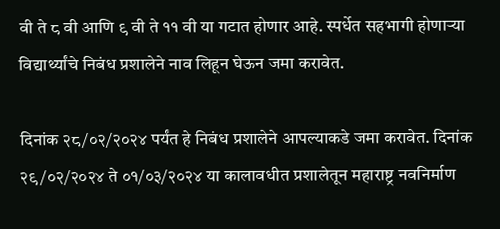वी ते ८ वी आणि ९ वी ते ११ वी या गटात होणार आहे. स्पर्धेत सहभागी होणाऱ्या विद्यार्थ्यांचे निबंध प्रशालेने नाव लिहून घेऊन जमा करावेत.

दिनांक २८/०२/२०२४ पर्यंत हे निबंध प्रशालेने आपल्याकडे जमा करावेत. दिनांक २९/०२/२०२४ ते ०१/०३/२०२४ या कालावधीत प्रशालेतून महाराष्ट्र नवनिर्माण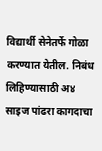विद्यार्थी सेनेतर्फे गोळा करण्यात येतील. निबंध लिहिण्यासाठी अ४ साइज पांढरा कागदाचा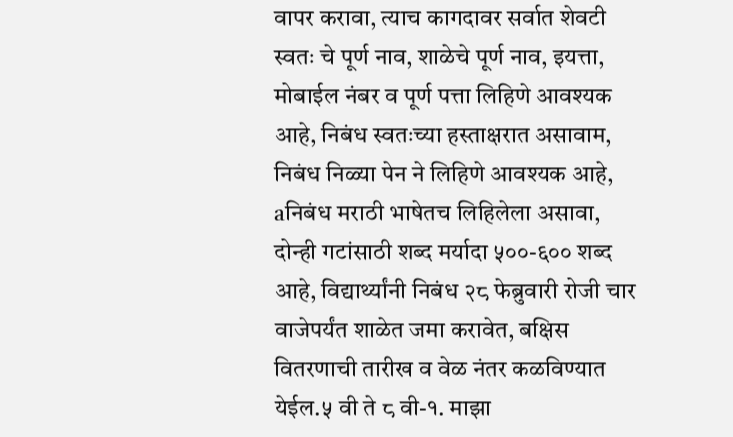वापर करावा, त्याच कागदावर सर्वात शेवटी स्वतः चे पूर्ण नाव, शाळेचे पूर्ण नाव, इयत्ता, मोबाईल नंबर व पूर्ण पत्ता लिहिणे आवश्यक आहे, निबंध स्वतःच्या हस्ताक्षरात असावाम, निबंध निळ्या पेन ने लिहिणे आवश्यक आहे, aनिबंध मराठी भाषेतच लिहिलेला असावा, दोन्ही गटांसाठी शब्द मर्यादा ५००-६०० शब्द आहे, विद्यार्थ्यांनी निबंध २८ फेब्रुवारी रोजी चार वाजेपर्यंत शाळेत जमा करावेत, बक्षिस वितरणाची तारीख व वेळ नंतर कळविण्यात येईल.५ वी ते ८ वी-१. माझा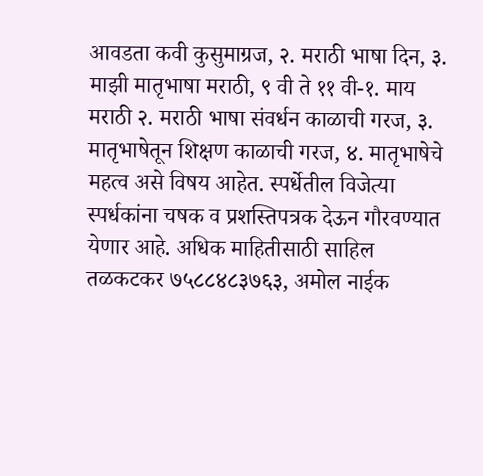आवडता कवी कुसुमाग्रज, २. मराठी भाषा दिन, ३. माझी मातृभाषा मराठी, ९ वी ते ११ वी-१. माय मराठी २. मराठी भाषा संवर्धन काळाची गरज, ३. मातृभाषेतून शिक्षण काळाची गरज, ४. मातृभाषेचे महत्व असे विषय आहेत. स्पर्धेतील विजेत्या स्पर्धकांना चषक व प्रशस्तिपत्रक देऊन गौरवण्यात येणार आहे. अधिक माहितीसाठी साहिल तळकटकर ७५८८४८३७६३, अमोल नाईक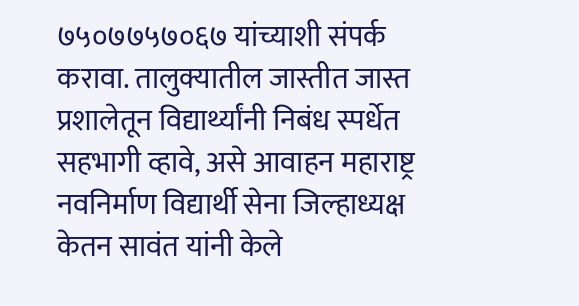७५०७७५७०६७ यांच्याशी संपर्क करावा. तालुक्यातील जास्तीत जास्त प्रशालेतून विद्यार्थ्यांनी निबंध स्पर्धेत सहभागी व्हावे, असे आवाहन महाराष्ट्र नवनिर्माण विद्यार्थी सेना जिल्हाध्यक्ष केतन सावंत यांनी केले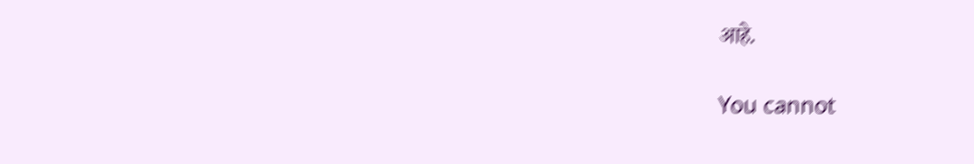आहे.

You cannot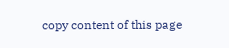copy content of this page